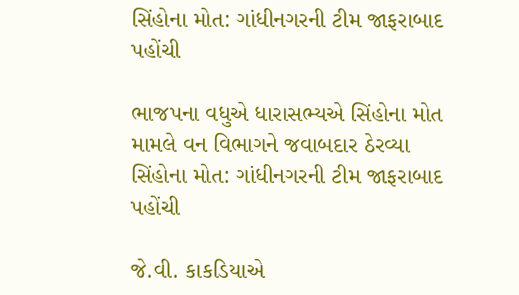સિંહોના મોત: ગાંધીનગરની ટીમ જાફરાબાદ પહોંચી

ભાજપના વધુએ ધારાસભ્યએ સિંહોના મોત મામલે વન વિભાગને જવાબદાર ઠેરવ્યા
સિંહોના મોત: ગાંધીનગરની ટીમ જાફરાબાદ પહોંચી

જે.વી. કાકડિયાએ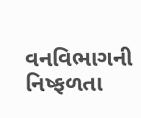વનવિભાગની નિષ્ફળતા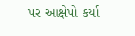પર આક્ષેપો કર્યા